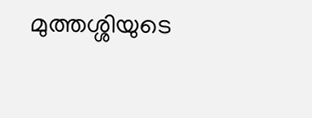മുത്തശ്ശിയുടെ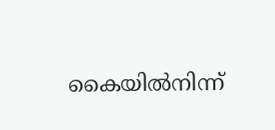കൈയിൽനിന്ന്‌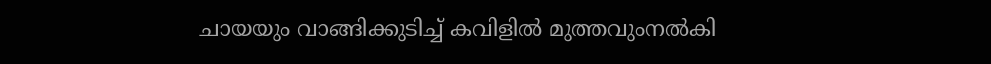ചായയും വാങ്ങിക്കുടിച്ച് കവിളിൽ മുത്തവുംനൽകി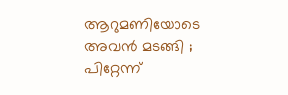ആറുമണിയോടെ അവന്‍ മടങ്ങി ; പിറ്റേന്ന്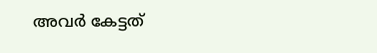അവര്‍ കേട്ടത്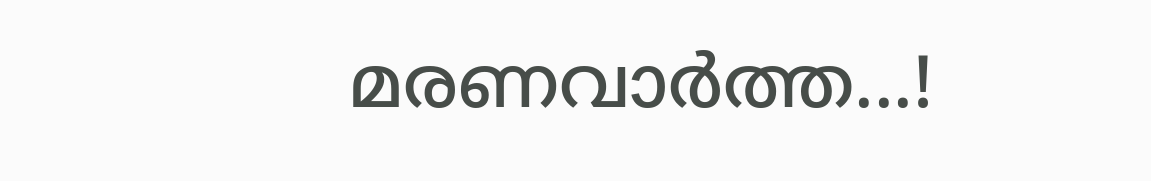മരണവാര്‍ത്ത...!